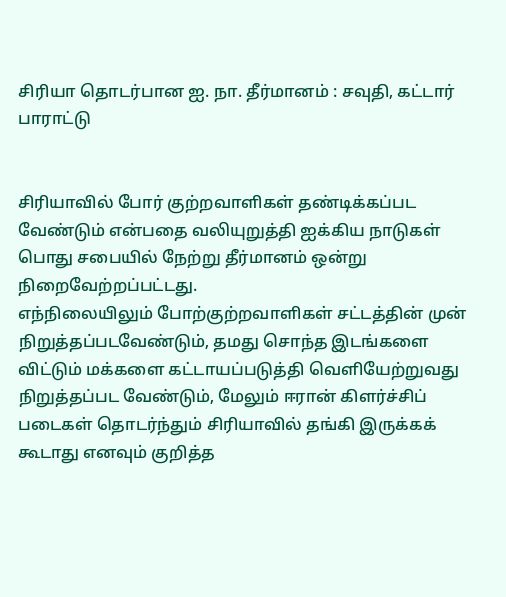சிரியா தொடர்பான ஐ. நா. தீர்மானம் : சவுதி, கட்டார் பாராட்டு


சிரியாவில் போர் குற்றவாளிகள் தண்டிக்கப்பட வேண்டும் என்பதை வலியுறுத்தி ஐக்கிய நாடுகள் பொது சபையில் நேற்று தீர்மானம் ஒன்று நிறைவேற்றப்பட்டது.
எந்நிலையிலும் போற்குற்றவாளிகள் சட்டத்தின் முன் நிறுத்தப்படவேண்டும், தமது சொந்த இடங்களை விட்டும் மக்களை கட்டாயப்படுத்தி வெளியேற்றுவது நிறுத்தப்பட வேண்டும், மேலும் ஈரான் கிளர்ச்சிப் படைகள் தொடர்ந்தும் சிரியாவில் தங்கி இருக்கக் கூடாது எனவும் குறித்த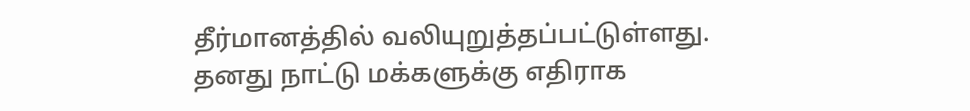தீர்மானத்தில் வலியுறுத்தப்பட்டுள்ளது.
தனது நாட்டு மக்களுக்கு எதிராக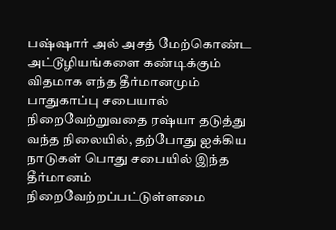பஷ்ஷார் அல் அசத் மேற்கொண்ட அட்டூழியங்களை கண்டிக்கும் விதமாக எந்த தீர்மானமும் பாதுகாப்பு சபையால் நிறைவேற்றுவதை ரஷ்யா தடுத்து வந்த நிலையில், தற்போது ஐக்கிய நாடுகள் பொது சபையில் இந்த தீர்மானம் நிறைவேற்றப்பட்டுள்ளமை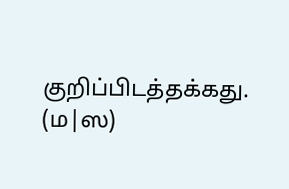குறிப்பிடத்தக்கது. (ம|ஸ)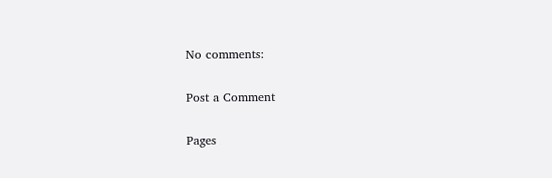No comments:

Post a Comment

Pages